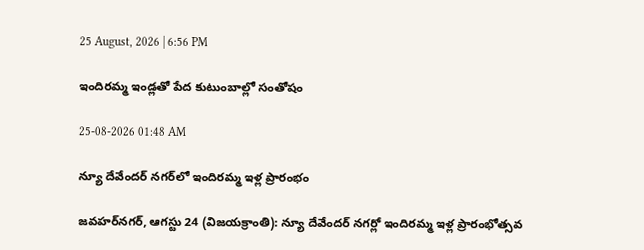25 August, 2026 | 6:56 PM

ఇందిరమ్మ ఇండ్లతో పేద కుటుంబాల్లో సంతోషం

25-08-2026 01:48 AM

న్యూ దేవేందర్ నగర్‌లో ఇందిరమ్మ ఇళ్ల ప్రారంభం

జవహర్‌నగర్, ఆగస్టు 24 (విజయక్రాంతి): న్యూ దేవేందర్ నగర్లో ఇందిరమ్మ ఇళ్ల ప్రారంభోత్సవ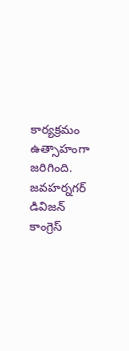కార్యక్రమం ఉత్సాహంగా జరిగింది. జవహర్నగర్ డివిజన్ కాంగ్రెస్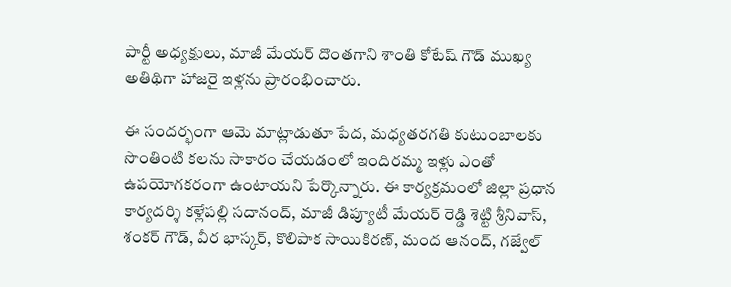పార్టీ అధ్యక్షులు, మాజీ మేయర్ దొంతగాని శాంతి కోటేష్ గౌడ్ ముఖ్య అతిథిగా హాజరై ఇళ్లను ప్రారంభించారు.

ఈ సందర్భంగా ఆమె మాట్లాడుతూ పేద, మధ్యతరగతి కుటుంబాలకు సొంతింటి కలను సాకారం చేయడంలో ఇందిరమ్మ ఇళ్లు ఎంతో ఉపయోగకరంగా ఉంటాయని పేర్కొన్నారు. ఈ కార్యక్రమంలో జిల్లా ప్రధాన కార్యదర్శి కళ్లేపల్లి సదానంద్, మాజీ డిప్యూటీ మేయర్ రెడ్డి శెట్టి శ్రీనివాస్, శంకర్ గౌడ్, వీర భాస్కర్, కొలిపాక సాయికిరణ్, మంద ఆనంద్, గజ్వేల్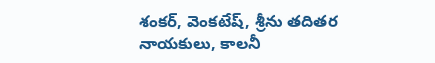శంకర్, వెంకటేష్, శ్రీను తదితర నాయకులు, కాలనీ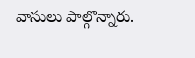వాసులు పాల్గొన్నారు.